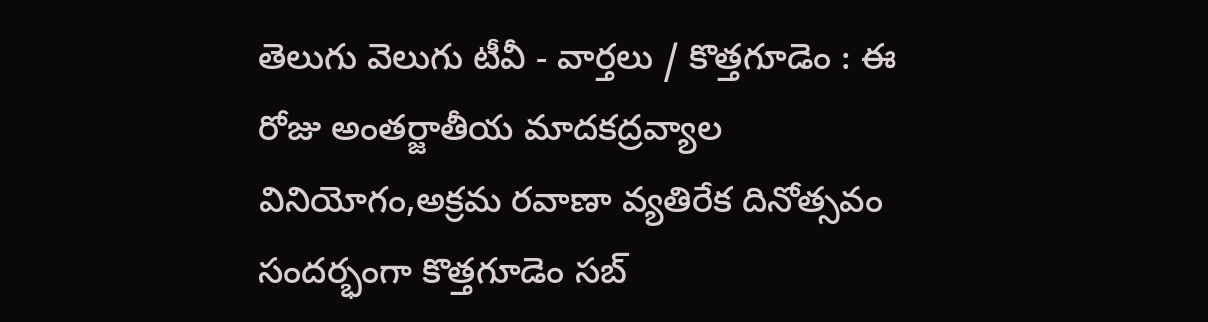తెలుగు వెలుగు టీవీ - వార్తలు / కొత్తగూడెం : ఈ రోజు అంతర్జాతీయ మాదకద్రవ్యాల వినియోగం,అక్రమ రవాణా వ్యతిరేక దినోత్సవం సందర్భంగా కొత్తగూడెం సబ్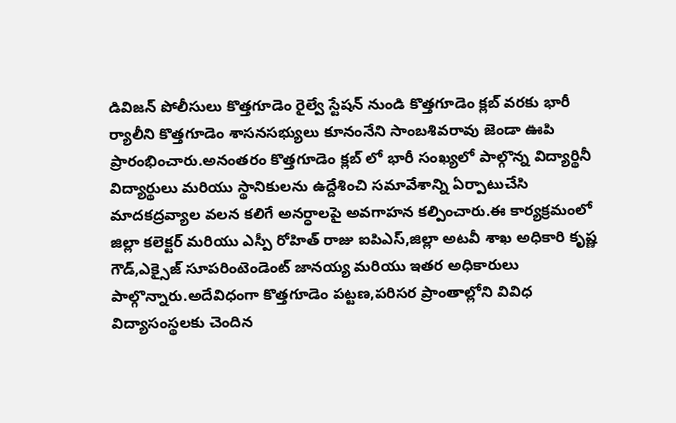డివిజన్ పోలీసులు కొత్తగూడెం రైల్వే స్టేషన్ నుండి కొత్తగూడెం క్లబ్ వరకు భారీ ర్యాలీని కొత్తగూడెం శాసనసభ్యులు కూనంనేని సాంబశివరావు జెండా ఊపి ప్రారంభించారు.అనంతరం కొత్తగూడెం క్లబ్ లో భారీ సంఖ్యలో పాల్గొన్న విద్యార్థినీ విద్యార్థులు మరియు స్థానికులను ఉద్దేశించి సమావేశాన్ని ఏర్పాటుచేసి మాదకద్రవ్యాల వలన కలిగే అనర్ధాలపై అవగాహన కల్పించారు.ఈ కార్యక్రమంలో జిల్లా కలెక్టర్ మరియు ఎస్పీ రోహిత్ రాజు ఐపిఎస్,జిల్లా అటవీ శాఖ అధికారి కృష్ణ గౌడ్,ఎక్సైజ్ సూపరింటెండెంట్ జానయ్య మరియు ఇతర అధికారులు పాల్గొన్నారు.అదేవిధంగా కొత్తగూడెం పట్టణ,పరిసర ప్రాంతాల్లోని వివిధ విద్యాసంస్థలకు చెందిన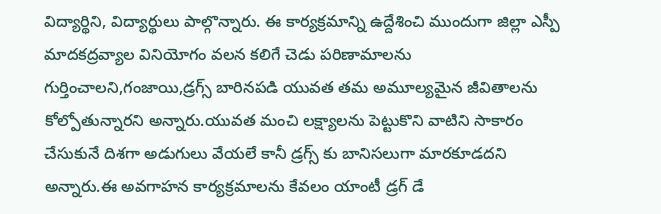విద్యార్థిని, విద్యార్థులు పాల్గొన్నారు. ఈ కార్యక్రమాన్ని ఉద్దేశించి ముందుగా జిల్లా ఎస్పీ మాదకద్రవ్యాల వినియోగం వలన కలిగే చెడు పరిణామాలను గుర్తించాలని,గంజాయి,డ్రగ్స్ బారినపడి యువత తమ అమూల్యమైన జీవితాలను కోల్పోతున్నారని అన్నారు.యువత మంచి లక్ష్యాలను పెట్టుకొని వాటిని సాకారం చేసుకునే దిశగా అడుగులు వేయలే కానీ డ్రగ్స్ కు బానిసలుగా మారకూడదని అన్నారు.ఈ అవగాహన కార్యక్రమాలను కేవలం యాంటీ డ్రగ్ డే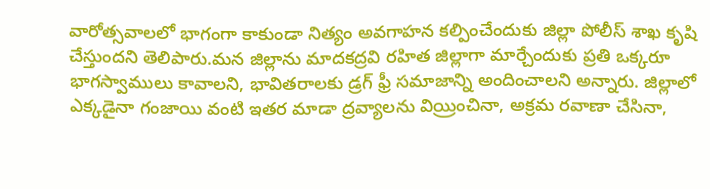వారోత్సవాలలో భాగంగా కాకుండా నిత్యం అవగాహన కల్పించేందుకు జిల్లా పోలీస్ శాఖ కృషి చేస్తుందని తెలిపారు.మన జిల్లాను మాదకద్రవి రహిత జిల్లాగా మార్చేందుకు ప్రతి ఒక్కరూ భాగస్వాములు కావాలని, భావితరాలకు డ్రగ్ ఫ్రీ సమాజాన్ని అందించాలని అన్నారు. జిల్లాలో ఎక్కడైనా గంజాయి వంటి ఇతర మాడా ద్రవ్యాలను వియ్రించినా, అక్రమ రవాణా చేసినా,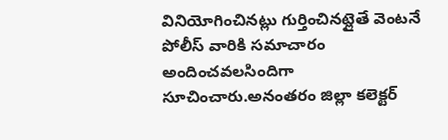వినియోగించినట్లు గుర్తించినట్లైతే వెంటనే పోలీస్ వారికి సమాచారం అందించవలసిందిగా సూచించారు.అనంతరం జిల్లా కలెక్టర్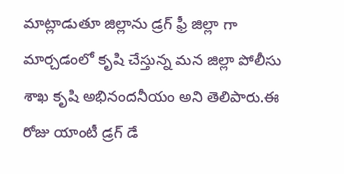మాట్లాడుతూ జిల్లాను డ్రగ్ ఫ్రీ జిల్లా గా మార్చడంలో కృషి చేస్తున్న మన జిల్లా పోలీసు శాఖ కృషి అభినందనీయం అని తెలిపారు.ఈ రోజు యాంటీ డ్రగ్ డే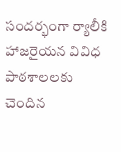సందర్భంగా ర్యాలీకి హాజరైయన వివిధ పాఠశాలలకు చెందిన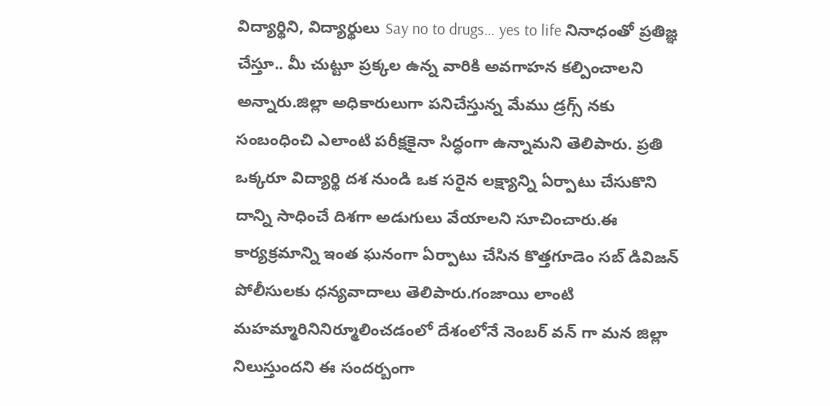విద్యార్థిని, విద్యార్థులు Say no to drugs… yes to life నినాధంతో ప్రతిజ్ఞ చేస్తూ.. మీ చుట్టూ ప్రక్కల ఉన్న వారికి అవగాహన కల్పించాలని అన్నారు.జిల్లా అధికారులుగా పనిచేస్తున్న మేము డ్రగ్స్ నకు సంబంధించి ఎలాంటి పరీక్షకైనా సిద్ధంగా ఉన్నామని తెలిపారు. ప్రతి ఒక్కరూ విద్యార్థి దశ నుండి ఒక సరైన లక్ష్యాన్ని ఏర్పాటు చేసుకొని దాన్ని సాధించే దిశగా అడుగులు వేయాలని సూచించారు.ఈ కార్యక్రమాన్ని ఇంత ఘనంగా ఏర్పాటు చేసిన కొత్తగూడెం సబ్ డివిజన్ పోలీసులకు ధన్యవాదాలు తెలిపారు.గంజాయి లాంటి మహమ్మారినినిర్మూలించడంలో దేశంలోనే నెంబర్ వన్ గా మన జిల్లా నిలుస్తుందని ఈ సందర్బంగా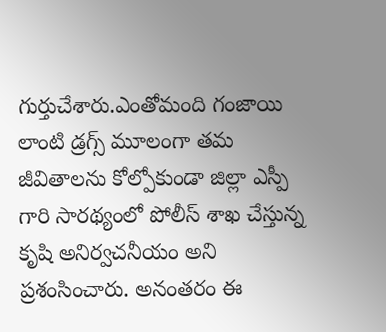గుర్తుచేశారు.ఎంతోమంది గంజాయి లాంటి డ్రగ్స్ మూలంగా తమ జీవితాలను కోల్పోకుండా జిల్లా ఎస్పీ గారి సారథ్యంలో పోలీస్ శాఖ చేస్తున్న కృషి అనిర్వచనీయం అని ప్రశంసించారు. అనంతరం ఈ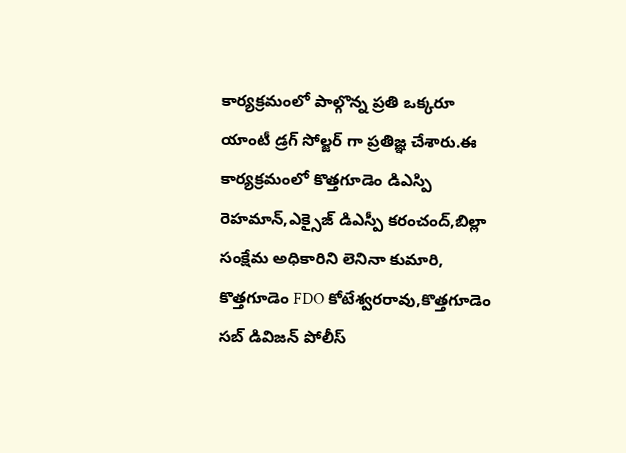కార్యక్రమంలో పాల్గొన్న ప్రతి ఒక్కరూ యాంటీ డ్రగ్ సోల్జర్ గా ప్రతిజ్ఞ చేశారు.ఈ కార్యక్రమంలో కొత్తగూడెం డిఎస్పి రెహమాన్,ఎక్సైజ్ డిఎస్పీ కరంచంద్,బిల్లా సంక్షేమ అధికారిని లెనినా కుమారి, కొత్తగూడెం FDO కోటేశ్వరరావు,కొత్తగూడెం సబ్ డివిజన్ పోలీస్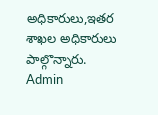అధికారులు,ఇతర శాఖల అధికారులు పాల్గొన్నారు.
Admin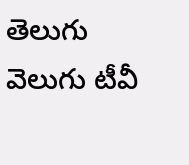తెలుగు వెలుగు టీవీ